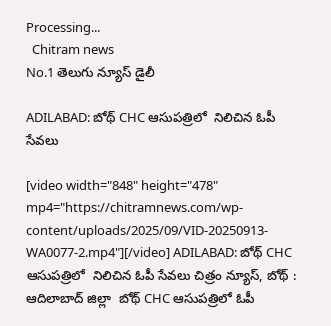Processing...
  Chitram news
No.1 తెలుగు న్యూస్ డైలీ

ADILABAD: బోథ్ CHC ఆసుపత్రిలో  నిలిచిన ఓపీ సేవలు

[video width="848" height="478" mp4="https://chitramnews.com/wp-content/uploads/2025/09/VID-20250913-WA0077-2.mp4"][/video] ADILABAD: బోథ్ CHC ఆసుపత్రిలో  నిలిచిన ఓపీ సేవలు చిత్రం న్యూస్, బోథ్ : ఆదిలాబాద్ జిల్లా  బోథ్ CHC ఆసుపత్రిలో ఓపీ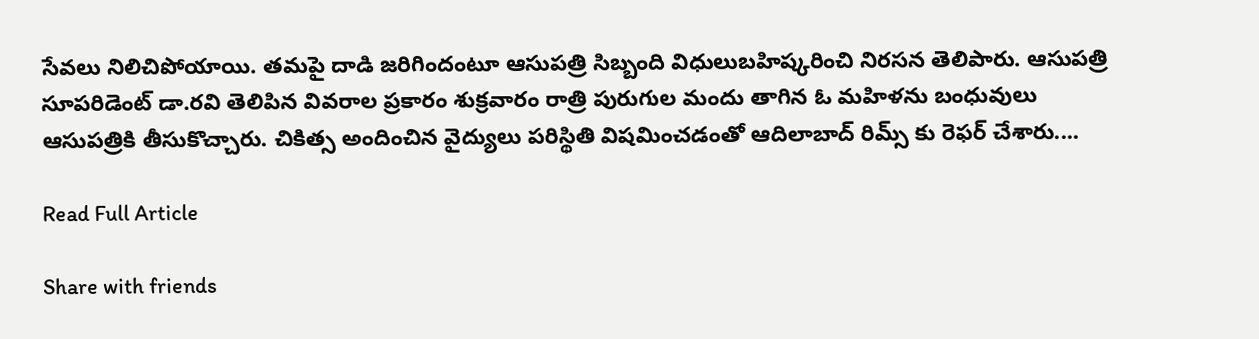సేవలు నిలిచిపోయాయి. తమపై దాడి జరిగిందంటూ ఆసుపత్రి సిబ్బంది విధులుబహిష్కరించి నిరసన తెలిపారు. ఆసుపత్రి సూపరిడెంట్ డా.రవి తెలిపిన వివరాల ప్రకారం శుక్రవారం రాత్రి పురుగుల మందు తాగిన ఓ మహిళను బంధువులు  ఆసుపత్రికి తీసుకొచ్చారు. చికిత్స అందించిన వైద్యులు పరిస్థితి విషమించడంతో ఆదిలాబాద్ రిమ్స్ కు రెఫర్ చేశారు....

Read Full Article

Share with friends